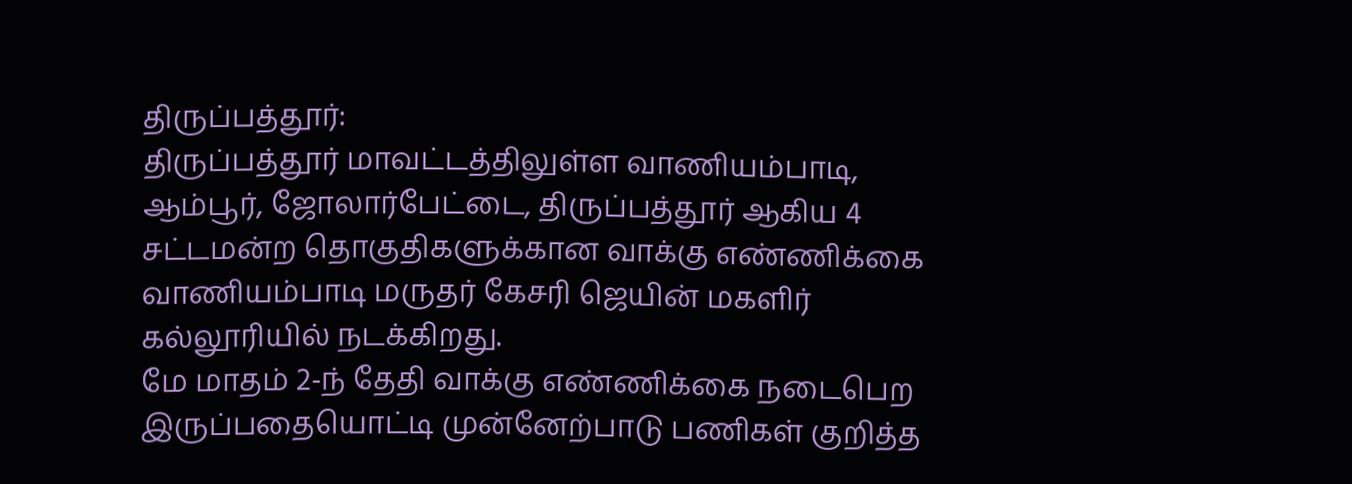திருப்பத்தூர்:
திருப்பத்தூர் மாவட்டத்திலுள்ள வாணியம்பாடி, ஆம்பூர், ஜோலார்பேட்டை, திருப்பத்தூர் ஆகிய 4 சட்டமன்ற தொகுதிகளுக்கான வாக்கு எண்ணிக்கை வாணியம்பாடி மருதர் கேசரி ஜெயின் மகளிர் கல்லூரியில் நடக்கிறது.
மே மாதம் 2-ந் தேதி வாக்கு எண்ணிக்கை நடைபெற இருப்பதையொட்டி முன்னேற்பாடு பணிகள் குறித்த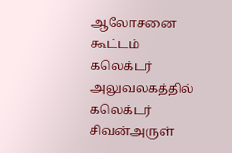ஆலோசனை கூட்டம் கலெக்டர் அலுவலகத்தில் கலெக்டர் சிவன்அருள்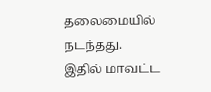தலைமையில் நடந்தது.
இதில் மாவட்ட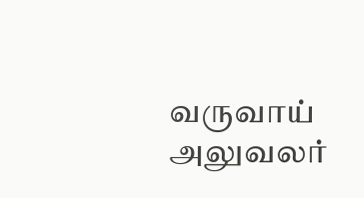வருவாய் அலுவலர்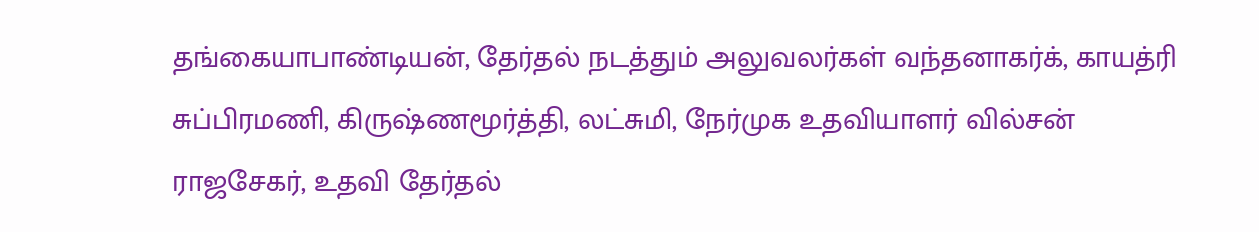தங்கையாபாண்டியன், தேர்தல் நடத்தும் அலுவலர்கள் வந்தனாகர்க், காயத்ரி சுப்பிரமணி, கிருஷ்ணமூர்த்தி, லட்சுமி, நேர்முக உதவியாளர் வில்சன் ராஜசேகர், உதவி தேர்தல்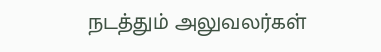நடத்தும் அலுவலர்கள்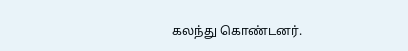கலந்து கொண்டனர்.